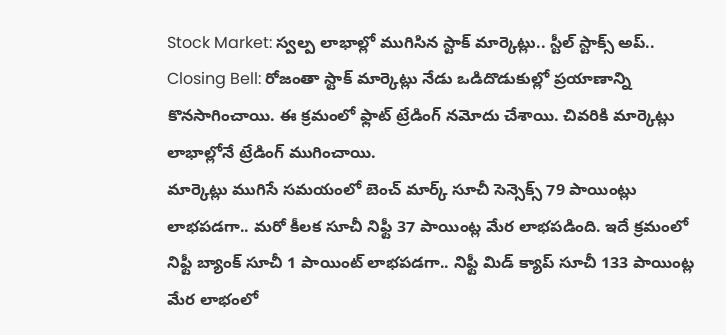Stock Market: స్వల్ప లాభాల్లో ముగిసిన స్టాక్ మార్కెట్లు.. స్టీల్ స్టాక్స్ అప్..
Closing Bell: రోజంతా స్టాక్ మార్కెట్లు నేడు ఒడిదొడుకుల్లో ప్రయాణాన్ని కొనసాగించాయి. ఈ క్రమంలో ఫ్లాట్ ట్రేడింగ్ నమోదు చేశాయి. చివరికి మార్కెట్లు లాభాల్లోనే ట్రేడింగ్ ముగించాయి.
మార్కెట్లు ముగిసే సమయంలో బెంచ్ మార్క్ సూచీ సెన్సెక్స్ 79 పాయింట్లు లాభపడగా.. మరో కీలక సూచీ నిఫ్టీ 37 పాయింట్ల మేర లాభపడింది. ఇదే క్రమంలో నిఫ్టీ బ్యాంక్ సూచీ 1 పాయింట్ లాభపడగా.. నిఫ్టీ మిడ్ క్యాప్ సూచీ 133 పాయింట్ల మేర లాభంలో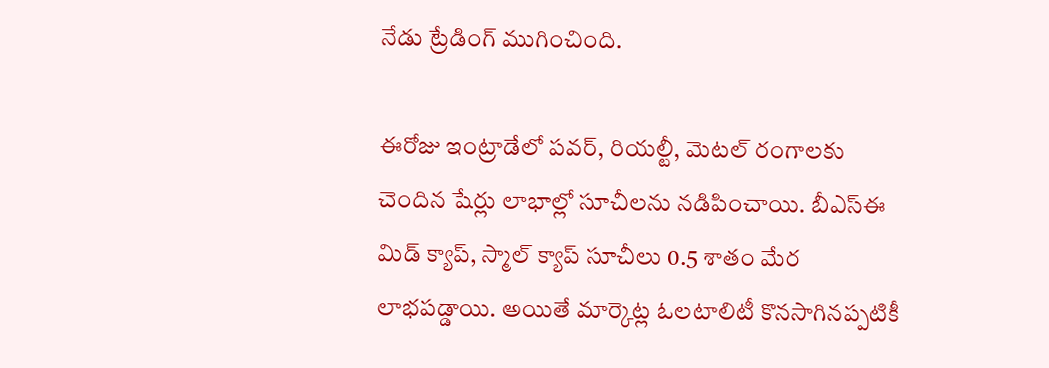నేడు ట్రేడింగ్ ముగించింది.

ఈరోజు ఇంట్రాడేలో పవర్, రియల్టీ, మెటల్ రంగాలకు చెందిన షేర్లు లాభాల్లో సూచీలను నడిపించాయి. బీఎస్ఈ మిడ్ క్యాప్, స్మాల్ క్యాప్ సూచీలు 0.5 శాతం మేర లాభపడ్డాయి. అయితే మార్కెట్ల ఓలటాలిటీ కొనసాగినప్పటికీ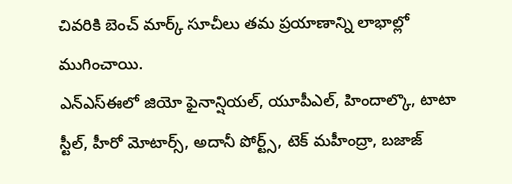చివరికి బెంచ్ మార్క్ సూచీలు తమ ప్రయాణాన్ని లాభాల్లో ముగించాయి.
ఎన్ఎస్ఈలో జియో ఫైనాన్షియల్, యూపీఎల్, హిందాల్కొ, టాటా స్టీల్, హీరో మోటార్స్, అదానీ పోర్ట్స్, టెక్ మహీంద్రా, బజాజ్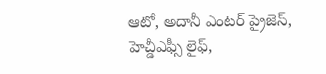ఆటో, అదానీ ఎంటర్ ప్రైజెస్, హెచ్డీఎఫ్సీ లైఫ్,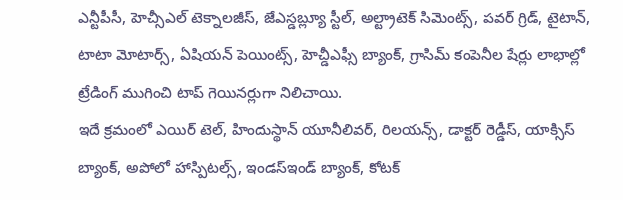ఎన్టీపీసీ, హెచ్సీఎల్ టెక్నాలజీస్, జేఎస్డబ్ల్యూ స్టీల్, అల్ట్రాటెక్ సిమెంట్స్, పవర్ గ్రిడ్, టైటాన్, టాటా మోటార్స్, ఏషియన్ పెయింట్స్, హెచ్డీఎఫ్సీ బ్యాంక్, గ్రాసిమ్ కంపెనీల షేర్లు లాభాల్లో ట్రేడింగ్ ముగించి టాప్ గెయినర్లుగా నిలిచాయి.
ఇదే క్రమంలో ఎయిర్ టెల్, హిందుస్థాన్ యూనీలివర్, రిలయన్స్, డాక్టర్ రెడ్డీస్, యాక్సిస్ బ్యాంక్, అపోలో హాస్పిటల్స్, ఇండస్ఇండ్ బ్యాంక్, కోటక్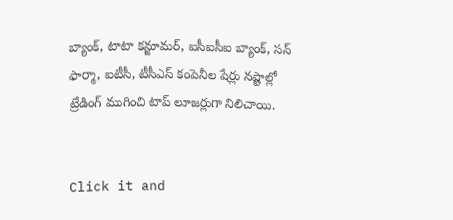బ్యాంక్, టాటా కన్జూమర్, ఐసీఐసీఐ బ్యాంక్, సన్ ఫార్మా, ఐటీసీ, టీసీఎస్ కంపెనీల షేర్లు నష్టాల్లో ట్రేడింగ్ ముగించి టాప్ లూజర్లుగా నిలిచాయి.


Click it and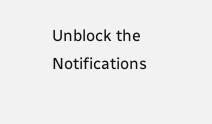Unblock the Notifications